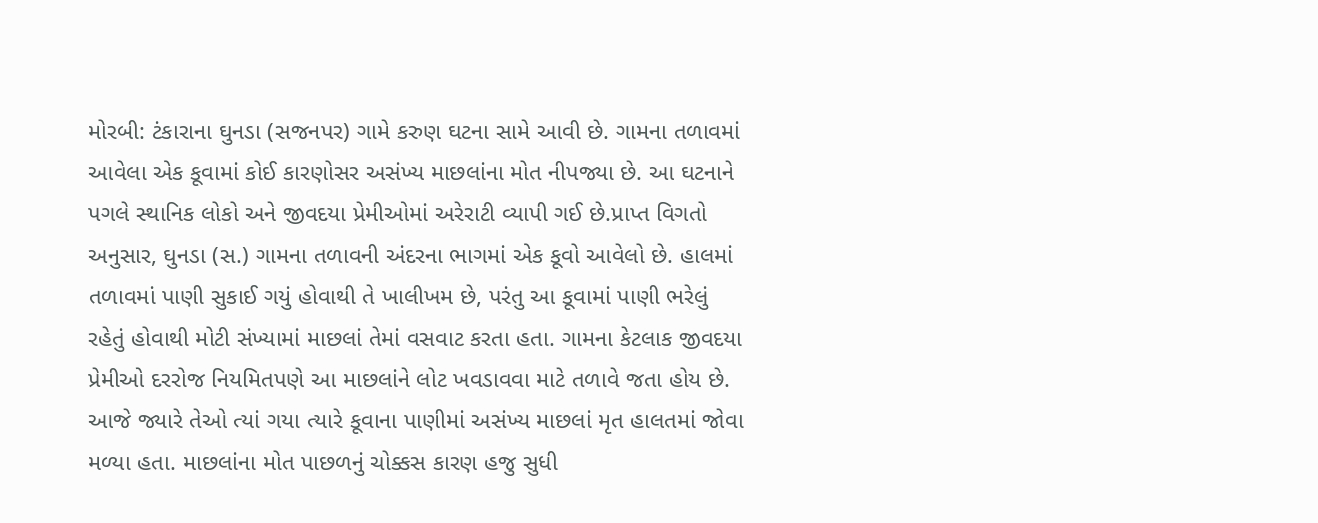મોરબી: ટંકારાના ઘુનડા (સજનપર) ગામે કરુણ ઘટના સામે આવી છે. ગામના તળાવમાં આવેલા એક કૂવામાં કોઈ કારણોસર અસંખ્ય માછલાંના મોત નીપજ્યા છે. આ ઘટનાને પગલે સ્થાનિક લોકો અને જીવદયા પ્રેમીઓમાં અરેરાટી વ્યાપી ગઈ છે.પ્રાપ્ત વિગતો અનુસાર, ઘુનડા (સ.) ગામના તળાવની અંદરના ભાગમાં એક કૂવો આવેલો છે. હાલમાં તળાવમાં પાણી સુકાઈ ગયું હોવાથી તે ખાલીખમ છે, પરંતુ આ કૂવામાં પાણી ભરેલું રહેતું હોવાથી મોટી સંખ્યામાં માછલાં તેમાં વસવાટ કરતા હતા. ગામના કેટલાક જીવદયા પ્રેમીઓ દરરોજ નિયમિતપણે આ માછલાંને લોટ ખવડાવવા માટે તળાવે જતા હોય છે. આજે જ્યારે તેઓ ત્યાં ગયા ત્યારે કૂવાના પાણીમાં અસંખ્ય માછલાં મૃત હાલતમાં જોવા મળ્યા હતા. માછલાંના મોત પાછળનું ચોક્કસ કારણ હજુ સુધી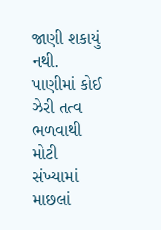જાણી શકાયું નથી. પાણીમાં કોઈ ઝેરી તત્વ ભળવાથી મોટી સંખ્યામાં માછલાં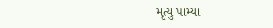મૃત્યુ પામ્યા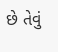છે તેવું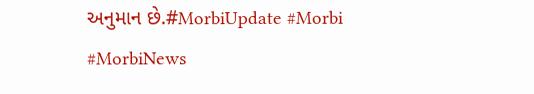અનુમાન છે.#MorbiUpdate #Morbi #MorbiNews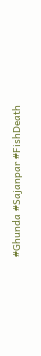#Ghunda #Sajanpar #FishDeath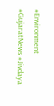#Environment #GujaratNews #Jivdaya